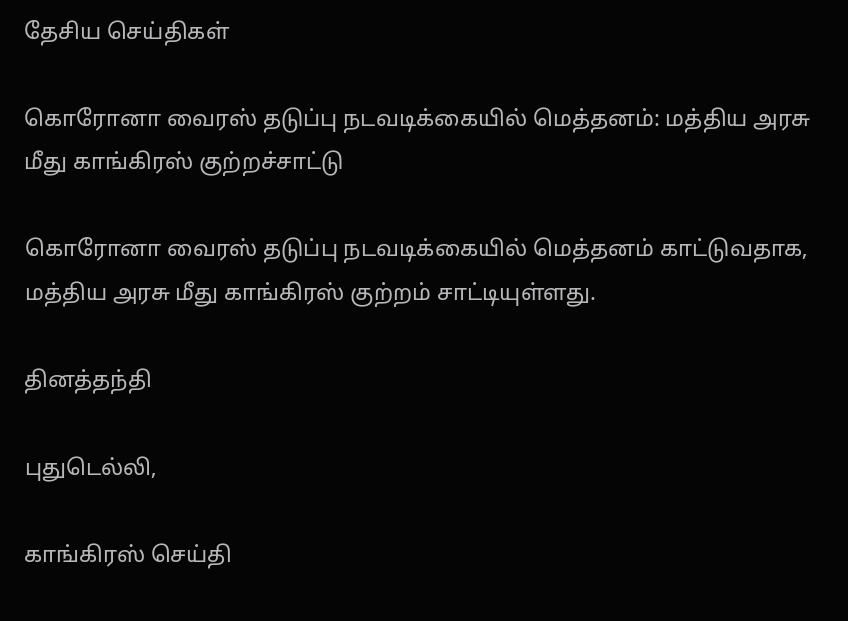தேசிய செய்திகள்

கொரோனா வைரஸ் தடுப்பு நடவடிக்கையில் மெத்தனம்: மத்திய அரசு மீது காங்கிரஸ் குற்றச்சாட்டு

கொரோனா வைரஸ் தடுப்பு நடவடிக்கையில் மெத்தனம் காட்டுவதாக, மத்திய அரசு மீது காங்கிரஸ் குற்றம் சாட்டியுள்ளது.

தினத்தந்தி

புதுடெல்லி,

காங்கிரஸ் செய்தி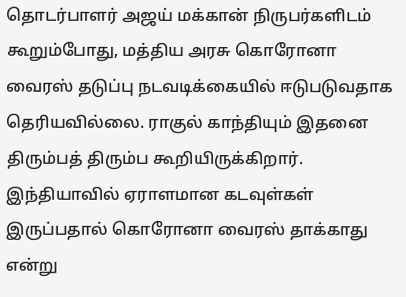தொடர்பாளர் அஜய் மக்கான் நிருபர்களிடம் கூறும்போது, மத்திய அரசு கொரோனா வைரஸ் தடுப்பு நடவடிக்கையில் ஈடுபடுவதாக தெரியவில்லை. ராகுல் காந்தியும் இதனை திரும்பத் திரும்ப கூறியிருக்கிறார். இந்தியாவில் ஏராளமான கடவுள்கள் இருப்பதால் கொரோனா வைரஸ் தாக்காது என்று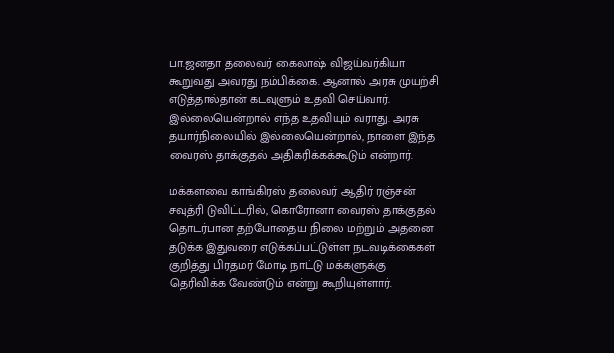பா.ஜனதா தலைவர் கைலாஷ் விஜய்வர்கியா கூறுவது அவரது நம்பிக்கை. ஆனால் அரசு முயற்சி எடுத்தால்தான் கடவுளும் உதவி செய்வார். இல்லையென்றால் எந்த உதவியும் வராது. அரசு தயார்நிலையில் இல்லையென்றால், நாளை இந்த வைரஸ் தாக்குதல் அதிகரிக்கக்கூடும் என்றார்.

மக்களவை காங்கிரஸ் தலைவர் ஆதிர் ரஞ்சன் சவுத்ரி டுவிட்டரில், கொரோனா வைரஸ் தாக்குதல் தொடர்பான தற்போதைய நிலை மற்றும் அதனை தடுக்க இதுவரை எடுக்கப்பட்டுள்ள நடவடிக்கைகள் குறித்து பிரதமர் மோடி நாட்டு மக்களுக்கு தெரிவிக்க வேண்டும் என்று கூறியுள்ளார்.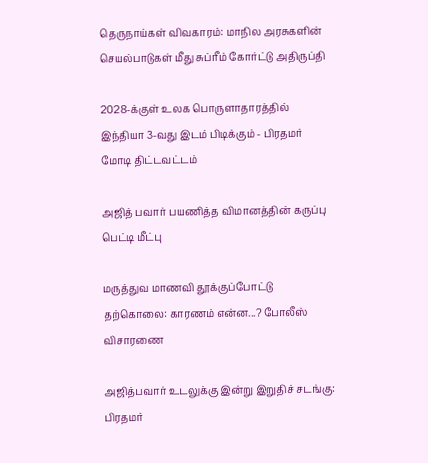தெருநாய்கள் விவகாரம்: மாநில அரசுகளின் செயல்பாடுகள் மீது சுப்ரீம் கோர்ட்டு அதிருப்தி

2028-க்குள் உலக பொருளாதாரத்தில் இந்தியா 3-வது இடம் பிடிக்கும் - பிரதமர் மோடி திட்டவட்டம்

அஜித் பவார் பயணித்த விமானத்தின் கருப்பு பெட்டி மீட்பு

மருத்துவ மாணவி தூக்குப்போட்டு தற்கொலை: காரணம் என்ன...? போலீஸ் விசாரணை

அஜித்பவார் உடலுக்கு இன்று இறுதிச் சடங்கு: பிரதமர்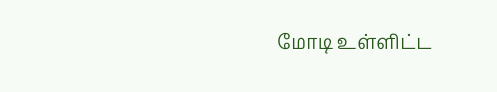மோடி உள்ளிட்ட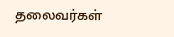தலைவர்கள்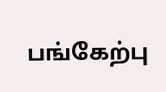பங்கேற்பு